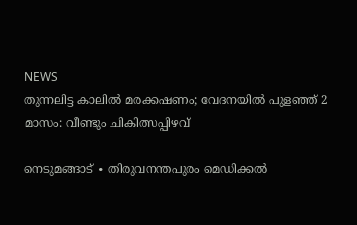NEWS
തുന്നലിട്ട കാലിൽ മരക്കഷണം; വേദനയിൽ പുളഞ്ഞ് 2 മാസം: വീണ്ടും ചികിത്സപ്പിഴവ്

നെടുമങ്ങാട് ∙ തിരുവനന്തപുരം മെഡിക്കൽ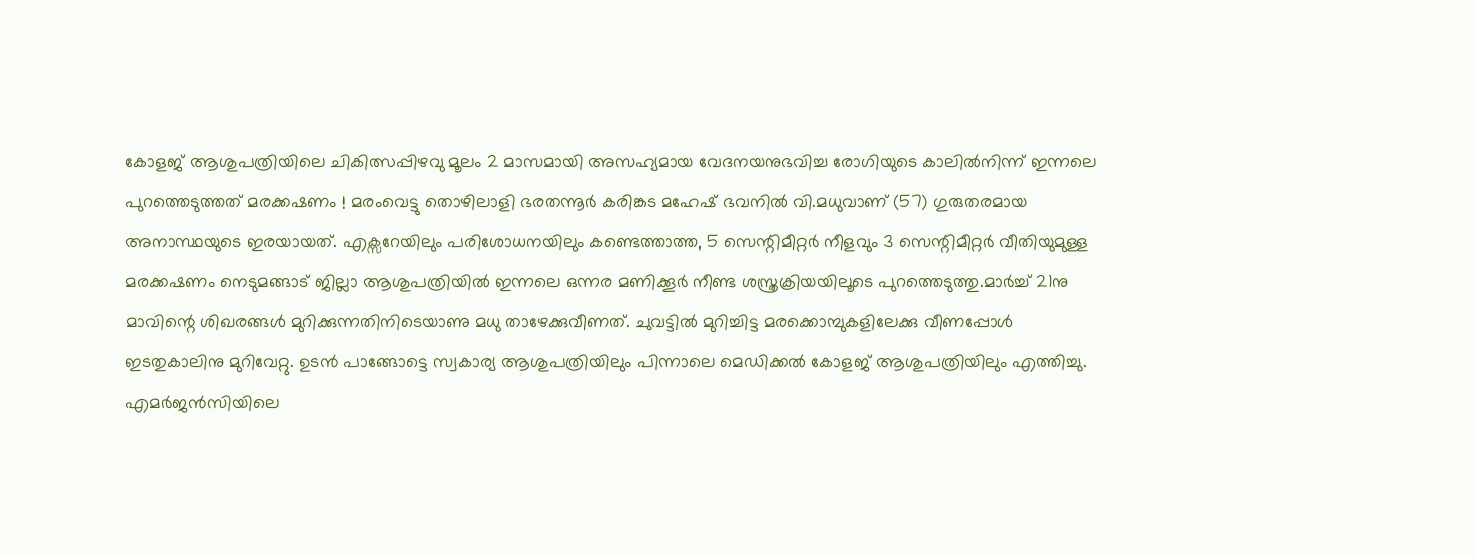കോളജ് ആശുപത്രിയിലെ ചികിത്സപ്പിഴവു മൂലം 2 മാസമായി അസഹ്യമായ വേദനയനുഭവിച്ച രോഗിയുടെ കാലിൽനിന്ന് ഇന്നലെ പുറത്തെടുത്തത് മരക്കഷണം ! മരംവെട്ടു തൊഴിലാളി ഭരതന്നൂർ കരിങ്കട മഹേഷ് ഭവനിൽ വി.മധുവാണ് (57) ഗുരുതരമായ അനാസ്ഥയുടെ ഇരയായത്. എക്സറേയിലും പരിശോധനയിലും കണ്ടെത്താത്ത, 5 സെന്റിമീറ്റർ നീളവും 3 സെന്റിമീറ്റർ വീതിയുമുള്ള മരക്കഷണം നെടുമങ്ങാട് ജില്ലാ ആശുപത്രിയിൽ ഇന്നലെ ഒന്നര മണിക്കൂർ നീണ്ട ശസ്ത്രക്രിയയിലൂടെ പുറത്തെടുത്തു.മാർച്ച് 21നു മാവിന്റെ ശിഖരങ്ങൾ മുറിക്കുന്നതിനിടെയാണു മധു താഴേക്കുവീണത്. ചുവട്ടിൽ മുറിച്ചിട്ട മരക്കൊമ്പുകളിലേക്കു വീണപ്പോൾ ഇടതുകാലിനു മുറിവേറ്റു. ഉടൻ പാങ്ങോട്ടെ സ്വകാര്യ ആശുപത്രിയിലും പിന്നാലെ മെഡിക്കൽ കോളജ് ആശുപത്രിയിലും എത്തിച്ചു. എമർജൻസിയിലെ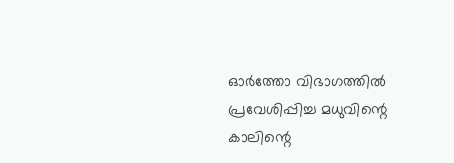ഓർത്തോ വിഭാഗത്തിൽ പ്രവേശിപ്പിച്ച മധുവിന്റെ കാലിന്റെ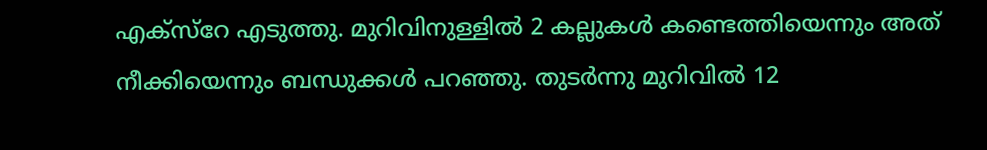എക്സ്റേ എടുത്തു. മുറിവിനുള്ളിൽ 2 കല്ലുകൾ കണ്ടെത്തിയെന്നും അത് നീക്കിയെന്നും ബന്ധുക്കൾ പറഞ്ഞു. തുടർന്നു മുറിവിൽ 12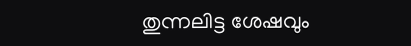തുന്നലിട്ട ശേഷവും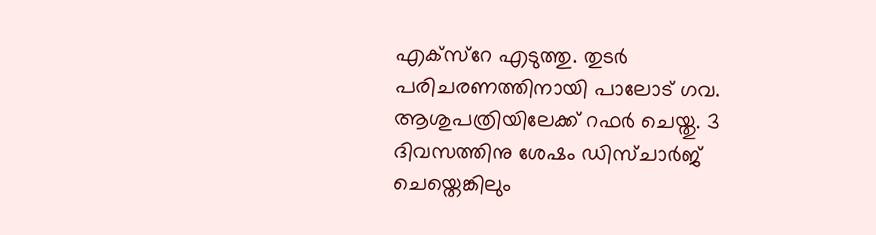എക്സ്റേ എടുത്തു. തുടർ പരിചരണത്തിനായി പാലോട് ഗവ. ആശുപത്രിയിലേക്ക് റഫർ ചെയ്തു. 3 ദിവസത്തിനു ശേഷം ഡിസ്ചാർജ് ചെയ്തെങ്കിലും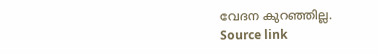വേദന കുറഞ്ഞില്ല.
Source link